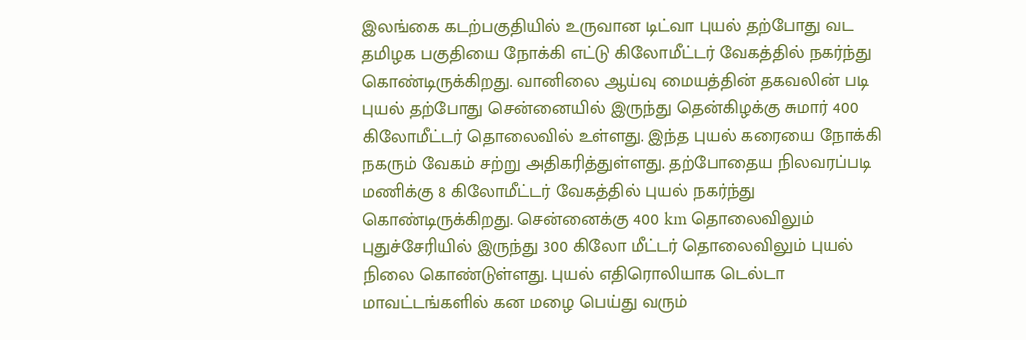இலங்கை கடற்பகுதியில் உருவான டிட்வா புயல் தற்போது வட தமிழக பகுதியை நோக்கி எட்டு கிலோமீட்டர் வேகத்தில் நகர்ந்து கொண்டிருக்கிறது. வானிலை ஆய்வு மையத்தின் தகவலின் படி புயல் தற்போது சென்னையில் இருந்து தென்கிழக்கு சுமார் 400 கிலோமீட்டர் தொலைவில் உள்ளது. இந்த புயல் கரையை நோக்கி நகரும் வேகம் சற்று அதிகரித்துள்ளது. தற்போதைய நிலவரப்படி மணிக்கு 8 கிலோமீட்டர் வேகத்தில் புயல் நகர்ந்து கொண்டிருக்கிறது. சென்னைக்கு 400 km தொலைவிலும் புதுச்சேரியில் இருந்து 300 கிலோ மீட்டர் தொலைவிலும் புயல் நிலை கொண்டுள்ளது. புயல் எதிரொலியாக டெல்டா மாவட்டங்களில் கன மழை பெய்து வரும்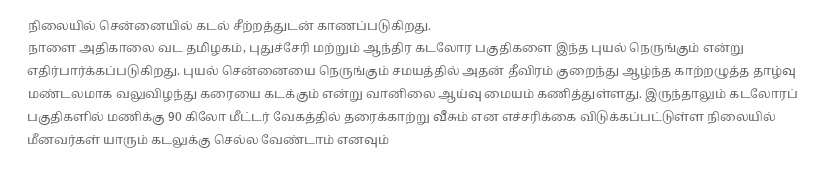நிலையில் சென்னையில் கடல் சீற்றத்துடன் காணப்படுகிறது.
நாளை அதிகாலை வட தமிழகம், புதுச்சேரி மற்றும் ஆந்திர கடலோர பகுதிகளை இந்த புயல் நெருங்கும் என்று எதிர்பார்க்கப்படுகிறது. புயல் சென்னையை நெருங்கும் சமயத்தில் அதன் தீவிரம் குறைந்து ஆழ்ந்த காற்றழுத்த தாழ்வு மண்டலமாக வலுவிழந்து கரையை கடக்கும் என்று வானிலை ஆய்வு மையம் கணித்துள்ளது. இருந்தாலும் கடலோரப் பகுதிகளில் மணிக்கு 90 கிலோ மீட்டர் வேகத்தில் தரைக்காற்று வீசும் என எச்சரிக்கை விடுக்கப்பட்டுள்ள நிலையில் மீனவர்கள் யாரும் கடலுக்கு செல்ல வேண்டாம் எனவும்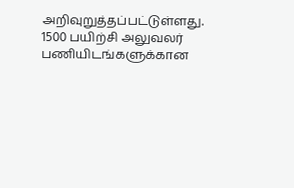அறிவுறுத்தப்பட்டுள்ளது.
1500 பயிற்சி அலுவலர் பணியிடங்களுக்கான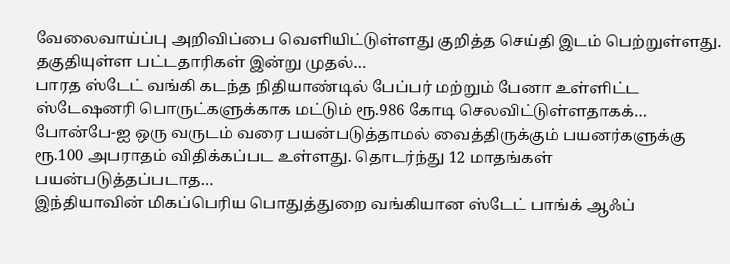வேலைவாய்ப்பு அறிவிப்பை வெளியிட்டுள்ளது குறித்த செய்தி இடம் பெற்றுள்ளது. தகுதியுள்ள பட்டதாரிகள் இன்று முதல்…
பாரத ஸ்டேட் வங்கி கடந்த நிதியாண்டில் பேப்பர் மற்றும் பேனா உள்ளிட்ட ஸ்டேஷனரி பொருட்களுக்காக மட்டும் ரூ.986 கோடி செலவிட்டுள்ளதாகக்…
போன்பே-ஐ ஒரு வருடம் வரை பயன்படுத்தாமல் வைத்திருக்கும் பயனர்களுக்கு ரூ.100 அபராதம் விதிக்கப்பட உள்ளது. தொடர்ந்து 12 மாதங்கள் பயன்படுத்தப்படாத…
இந்தியாவின் மிகப்பெரிய பொதுத்துறை வங்கியான ஸ்டேட் பாங்க் ஆஃப்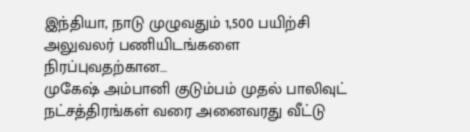இந்தியா, நாடு முழுவதும் 1,500 பயிற்சி அலுவலர் பணியிடங்களை நிரப்புவதற்கான…
முகேஷ் அம்பானி குடும்பம் முதல் பாலிவுட் நட்சத்திரங்கள் வரை அனைவரது வீட்டு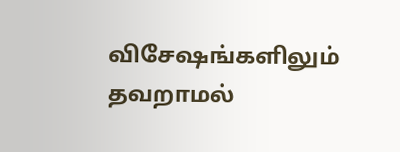விசேஷங்களிலும் தவறாமல்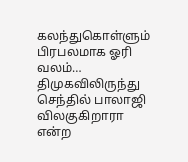கலந்துகொள்ளும் பிரபலமாக ஓரி வலம்…
திமுகவிலிருந்து செந்தில் பாலாஜி விலகுகிறாரா என்ற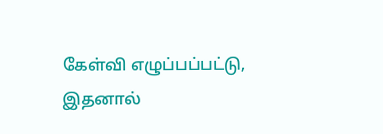கேள்வி எழுப்பப்பட்டு, இதனால்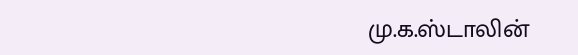மு.க.ஸ்டாலின்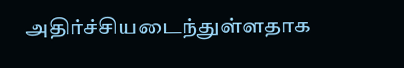அதிர்ச்சியடைந்துள்ளதாக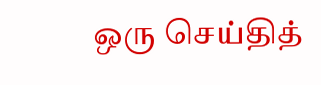ஒரு செய்தித்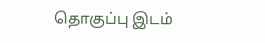தொகுப்பு இடம்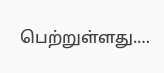பெற்றுள்ளது.…